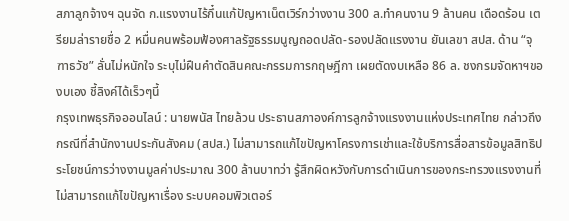สภาลูกจ้างฯ ฉุนจัด ก.แรงงานไร้กึ๋นแก้ปัญหาเน็ตเวิร์กว่างงาน 300 ล.ทำคนงาน 9 ล้านคน เดือดร้อน เตรียมล่ารายชื่อ 2 หมื่นคนพร้อมฟ้องศาลรัฐธรรมนูญถอดปลัด-รองปลัดแรงงาน ยันเลขา สปส. ด้าน “จุฑาธวัช” ลั่นไม่หนักใจ ระบุไม่ฝืนคำตัดสินคณะกรรมการกฤษฎีกา เผยตัดงบเหลือ 86 ล. ชงกรมจัดหาฯของบเอง ชี้ลิงค์ได้เร็วๆนี้
กรุงเทพธุรกิจออนไลน์ : นายพนัส ไทยล้วน ประธานสภาองค์การลูกจ้างแรงงานแห่งประเทศไทย กล่าวถึงกรณีที่สำนักงานประกันสังคม (สปส.) ไม่สามารถแก้ไขปัญหาโครงการเช่าและใช้บริการสื่อสารข้อมูลสิทธิประโยชน์การว่างงานมูลค่าประมาณ 300 ล้านบาทว่า รู้สึกผิดหวังกับการดำเนินการของกระทรวงแรงงานที่ไม่สามารถแก้ไขปัญหาเรื่อง ระบบคอมพิวเตอร์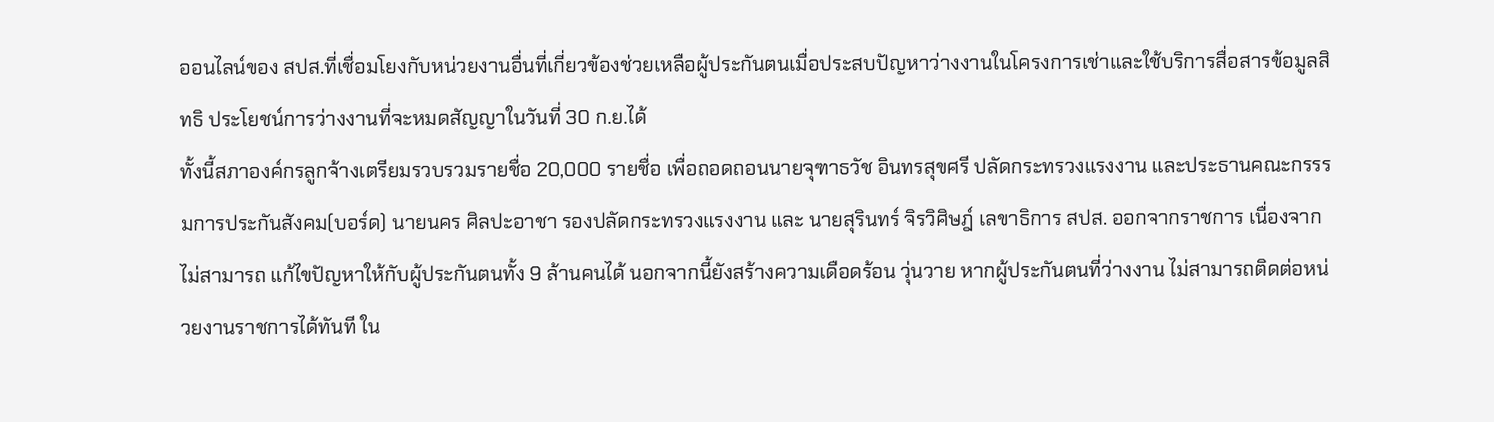ออนไลน์ของ สปส.ที่เชื่อมโยงกับหน่วยงานอื่นที่เกี่ยวข้องช่วยเหลือผู้ประกันตนเมื่อประสบปัญหาว่างงานในโครงการเช่าและใช้บริการสื่อสารข้อมูลสิทธิ ประโยชน์การว่างงานที่จะหมดสัญญาในวันที่ 30 ก.ย.ได้
ทั้งนี้สภาองค์กรลูกจ้างเตรียมรวบรวมรายชื่อ 20,000 รายชื่อ เพื่อถอดถอนนายจุฑาธวัช อินทรสุขศรี ปลัดกระทรวงแรงงาน และประธานคณะกรรรมการประกันสังคม(บอร์ด) นายนคร ศิลปะอาชา รองปลัดกระทรวงแรงงาน และ นายสุรินทร์ จิรวิศิษฎ์ เลขาธิการ สปส. ออกจากราชการ เนื่องจากไม่สามารถ แก้ไขปัญหาให้กับผู้ประกันตนทั้ง 9 ล้านคนได้ นอกจากนี้ยังสร้างความเดือดร้อน วุ่นวาย หากผู้ประกันตนที่ว่างงาน ไม่สามารถติดต่อหน่วยงานราชการได้ทันที ใน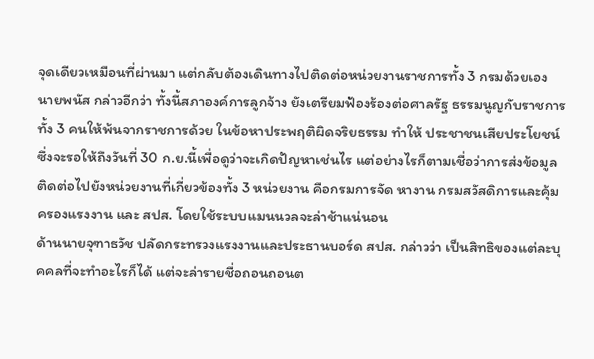จุดเดียวเหมือนที่ผ่านมา แต่กลับต้องเดินทางไปติดต่อหน่วยงานราชการทั้ง 3 กรมด้วยเอง
นายพนัส กล่าวอีกว่า ทั้งนี้สภาองค์การลูกจ้าง ยังเตรียมฟ้องร้องต่อศาลรัฐ ธรรมนูญกับราชการทั้ง 3 คนให้พ้นจากราชการด้วย ในข้อหาประพฤติผิดจริยธรรม ทำให้ ประชาชนเสียประโยชน์ ซึ่งจะรอให้ถึงวันที่ 30 ก.ย.นี้เพื่อดูว่าจะเกิดปัญหาเช่นไร แต่อย่างไรก็ตามเชื่อว่าการส่งข้อมูลติดต่อไปยังหน่วยงานที่เกี่ยวข้องทั้ง 3 หน่วยงาน คือกรมการจัด หางาน กรมสวัสดิการและคุ้มครองแรงงาน และ สปส. โดยใช้ระบบแมนนวลจะล่าช้าแน่นอน
ด้านนายจุฑาธวัช ปลัดกระทรวงแรงงานและประธานบอร์ด สปส. กล่าวว่า เป็นสิทธิของแต่ละบุคคลที่จะทำอะไรก็ได้ แต่จะล่ารายชื่อถอนถอนต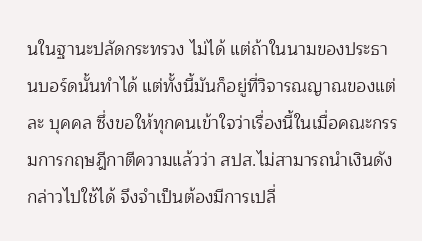นในฐานะปลัดกระทรวง ไม่ได้ แต่ถ้าในนามของประธานบอร์ดนั้นทำได้ แต่ทั้งนี้มันก็อยู่ที่วิจารณญาณของแต่ละ บุคคล ซึ่งขอให้ทุกคนเข้าใจว่าเรื่องนี้ในเมื่อคณะกรรมการกฤษฎีกาตีความแล้วว่า สปส.ไม่สามารถนำเงินดังกล่าวไปใช้ได้ จึงจำเป็นต้องมีการเปลี่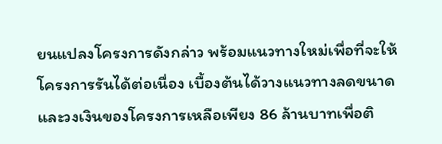ยนแปลงโครงการดังกล่าว พร้อมแนวทางใหม่เพื่อที่จะให้โครงการรันได้ต่อเนื่อง เบื้องต้นได้วางแนวทางลดขนาดและวงเงินของโครงการเหลือเพียง 86 ล้านบาทเพื่อติ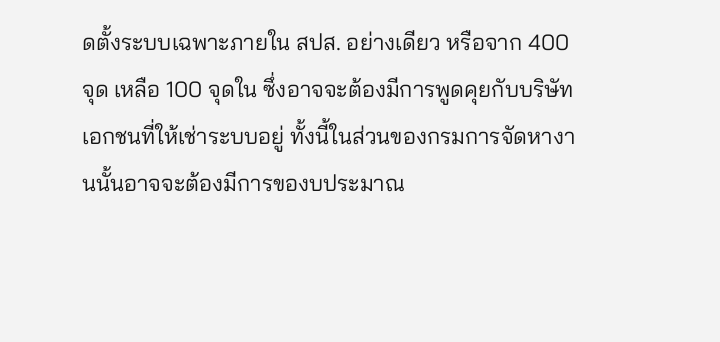ดตั้งระบบเฉพาะภายใน สปส. อย่างเดียว หรือจาก 400 จุด เหลือ 100 จุดใน ซึ่งอาจจะต้องมีการพูดคุยกับบริษัทเอกชนที่ให้เช่าระบบอยู่ ทั้งนี้ในส่วนของกรมการจัดหางานนั้นอาจจะต้องมีการของบประมาณ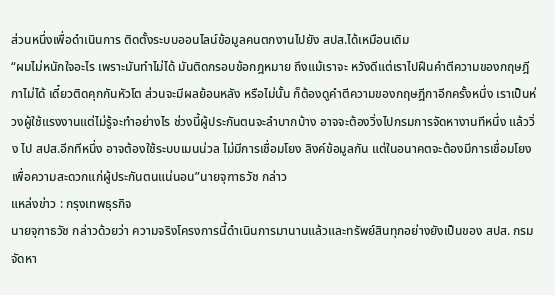ส่วนหนึ่งเพื่อดำเนินการ ติดตั้งระบบออนไลน์ข้อมูลคนตกงานไปยัง สปส.ได้เหมือนเดิม
“ผมไม่หนักใจอะไร เพราะมันทำไม่ได้ มันติดกรอบข้อกฎหมาย ถึงแม้เราจะ หวังดีแต่เราไปฝืนคำตีความของกฤษฎีกาไม่ได้ เดี๋ยวติดคุกกันหัวโต ส่วนจะมีผลย้อนหลัง หรือไม่นั้น ก็ต้องดูคำตีความของกฤษฎีกาอีกครั้งหนึ่ง เราเป็นห่วงผู้ใช้แรงงานแต่ไม่รู้จะทำอย่างไร ช่วงนี้ผู้ประกันตนจะลำบากบ้าง อาจจะต้องวิ่งไปกรมการจัดหางานทีหนึ่ง แล้ววิ่ง ไป สปส.อีกทีหนึ่ง อาจต้องใช้ระบบเมนน่วล ไม่มีการเชื่อมโยง ลิงค์ข้อมูลกัน แต่ในอนาคตจะต้องมีการเชื่อมโยงเพื่อความสะดวกแก่ผู้ประกันตนแน่นอน”นายจุฑาธวัช กล่าว
แหล่งข่าว : กรุงเทพธุรกิจ
นายจุฑาธวัช กล่าวด้วยว่า ความจริงโครงการนี้ดำเนินการมานานแล้วและทรัพย์สินทุกอย่างยังเป็นของ สปส. กรมจัดหา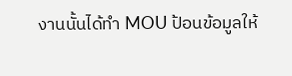งานนั้นได้ทำ MOU ป้อนข้อมูลให้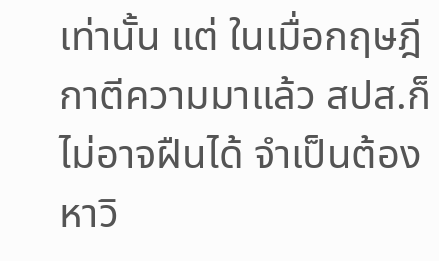เท่านั้น แต่ ในเมื่อกฤษฎีกาตีความมาแล้ว สปส.ก็ไม่อาจฝืนได้ จำเป็นต้องหาวิ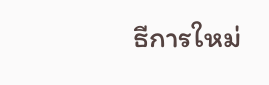ธีการใหม่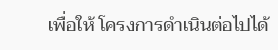เพื่อให้ โครงการดำเนินต่อไปได้